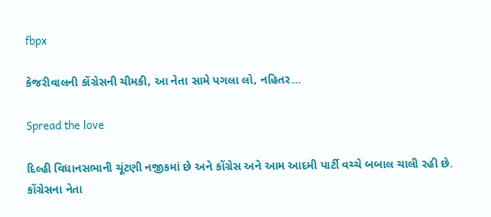fbpx

કેજરીવાલની કોંગ્રેસની ચીમકી, આ નેતા સામે પગલા લો, નહિતર…

Spread the love

દિલ્હી વિધાનસભાની ચૂંટણી નજીકમાં છે અને કોંગ્રેસ અને આમ આદમી પાર્ટી વચ્ચે બબાલ ચાલી રહી છે. કોંગ્રેસના નેતા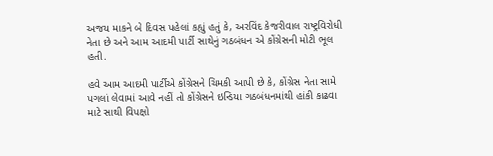અજય માકને બે દિવસ પહેલાં કહ્યું હતું કે, અરવિંદ કેજરીવાલ રાષ્ટ્રવિરોધી નેતા છે અને આમ આદમી પાર્ટી સાથેનું ગઠબંધન એ કોંગ્રેસની મોટી ભૂલ હતી.

હવે આમ આદમી પાર્ટીએ કોંગ્રેસને ચિમકી આપી છે કે, કોંગ્રેસ નેતા સામે પગલાં લેવામાં આવે નહીં તો કોંગ્રેસને ઇન્ડિયા ગઠબંધનમાંથી હાંકી કાઢવા માટે સાથી વિપક્ષો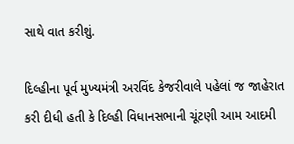સાથે વાત કરીશું.

દિલ્હીના પૂર્વ મુખ્યમંત્રી અરવિંદ કેજરીવાલે પહેલાં જ જાહેરાત કરી દીધી હતી કે દિલ્હી વિધાનસભાની ચૂંટણી આમ આદમી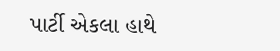પાર્ટી એકલા હાથે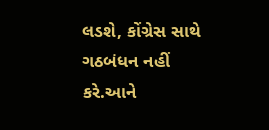લડશે, કોંગ્રેસ સાથે ગઠબંધન નહીં કરે.આને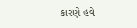કારણે હવે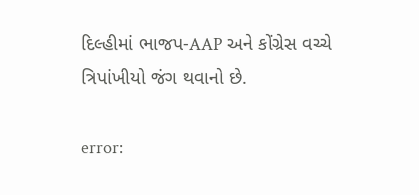દિલ્હીમાં ભાજપ-AAP અને કોંગ્રેસ વચ્ચે ત્રિપાંખીયો જંગ થવાનો છે.

error: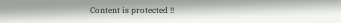Content is protected !!